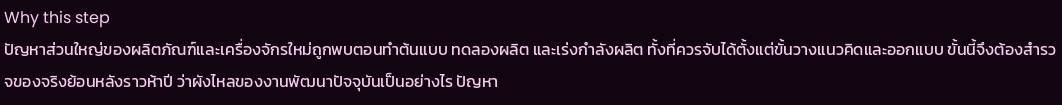Why this step
ปัญหาส่วนใหญ่ของผลิตภัณฑ์และเครื่องจักรใหม่ถูกพบตอนทำต้นแบบ ทดลองผลิต และเร่งกำลังผลิต ทั้งที่ควรจับได้ตั้งแต่ขั้นวางแนวคิดและออกแบบ ขั้นนี้จึงต้องสำรวจของจริงย้อนหลังราวห้าปี ว่าผังไหลของงานพัฒนาปัจจุบันเป็นอย่างไร ปัญหา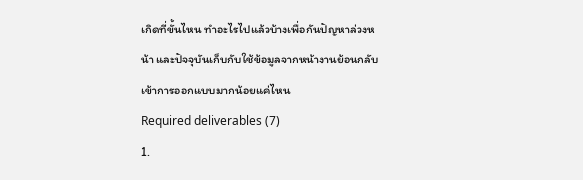เกิดที่ขั้นไหน ทำอะไรไปแล้วบ้างเพื่อกันปัญหาล่วงหน้า และปัจจุบันเก็บกับใช้ข้อมูลจากหน้างานย้อนกลับเข้าการออกแบบมากน้อยแค่ไหน
Required deliverables (7)
1.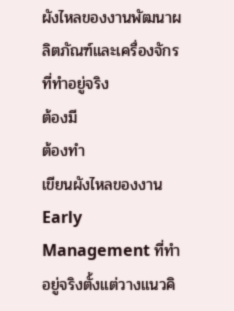ผังไหลของงานพัฒนาผลิตภัณฑ์และเครื่องจักรที่ทำอยู่จริง
ต้องมี
ต้องทำ
เขียนผังไหลของงาน Early Management ที่ทำอยู่จริงตั้งแต่วางแนวคิ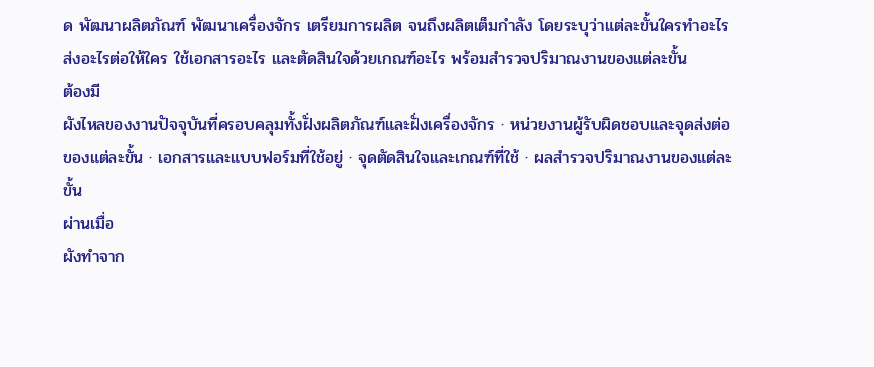ด พัฒนาผลิตภัณฑ์ พัฒนาเครื่องจักร เตรียมการผลิต จนถึงผลิตเต็มกำลัง โดยระบุว่าแต่ละขั้นใครทำอะไร ส่งอะไรต่อให้ใคร ใช้เอกสารอะไร และตัดสินใจด้วยเกณฑ์อะไร พร้อมสำรวจปริมาณงานของแต่ละขั้น
ต้องมี
ผังไหลของงานปัจจุบันที่ครอบคลุมทั้งฝั่งผลิตภัณฑ์และฝั่งเครื่องจักร · หน่วยงานผู้รับผิดชอบและจุดส่งต่อของแต่ละขั้น · เอกสารและแบบฟอร์มที่ใช้อยู่ · จุดตัดสินใจและเกณฑ์ที่ใช้ · ผลสำรวจปริมาณงานของแต่ละขั้น
ผ่านเมื่อ
ผังทำจาก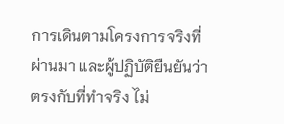การเดินตามโครงการจริงที่ผ่านมา และผู้ปฏิบัติยืนยันว่าตรงกับที่ทำจริง ไม่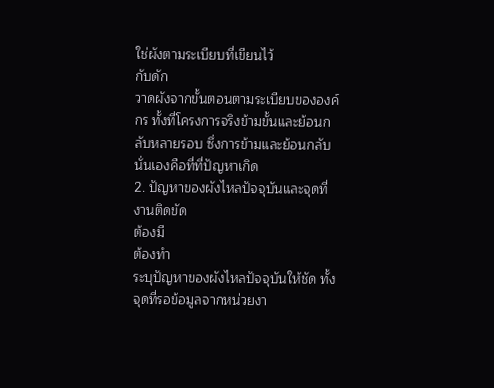ใช่ผังตามระเบียบที่เขียนไว้
กับดัก
วาดผังจากขั้นตอนตามระเบียบขององค์กร ทั้งที่โครงการจริงข้ามขั้นและย้อนกลับหลายรอบ ซึ่งการข้ามและย้อนกลับนั่นเองคือที่ที่ปัญหาเกิด
2. ปัญหาของผังไหลปัจจุบันและจุดที่งานติดขัด
ต้องมี
ต้องทำ
ระบุปัญหาของผังไหลปัจจุบันให้ชัด ทั้งจุดที่รอข้อมูลจากหน่วยงา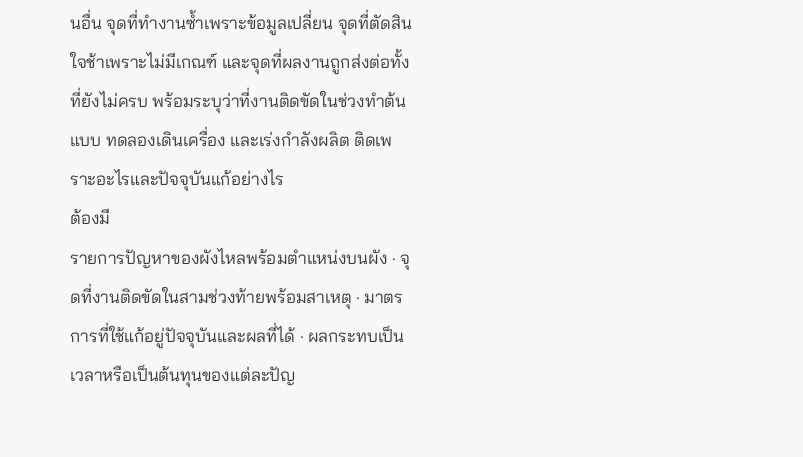นอื่น จุดที่ทำงานซ้ำเพราะข้อมูลเปลี่ยน จุดที่ตัดสินใจช้าเพราะไม่มีเกณฑ์ และจุดที่ผลงานถูกส่งต่อทั้งที่ยังไม่ครบ พร้อมระบุว่าที่งานติดขัดในช่วงทำต้นแบบ ทดลองเดินเครื่อง และเร่งกำลังผลิต ติดเพราะอะไรและปัจจุบันแก้อย่างไร
ต้องมี
รายการปัญหาของผังไหลพร้อมตำแหน่งบนผัง · จุดที่งานติดขัดในสามช่วงท้ายพร้อมสาเหตุ · มาตรการที่ใช้แก้อยู่ปัจจุบันและผลที่ได้ · ผลกระทบเป็นเวลาหรือเป็นต้นทุนของแต่ละปัญ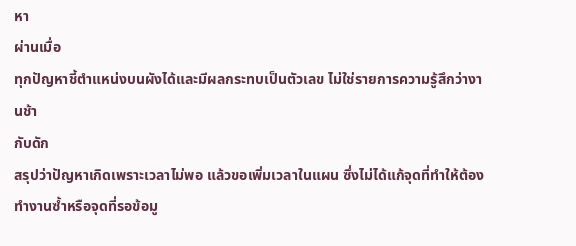หา
ผ่านเมื่อ
ทุกปัญหาชี้ตำแหน่งบนผังได้และมีผลกระทบเป็นตัวเลข ไม่ใช่รายการความรู้สึกว่างานช้า
กับดัก
สรุปว่าปัญหาเกิดเพราะเวลาไม่พอ แล้วขอเพิ่มเวลาในแผน ซึ่งไม่ได้แก้จุดที่ทำให้ต้องทำงานซ้ำหรือจุดที่รอข้อมู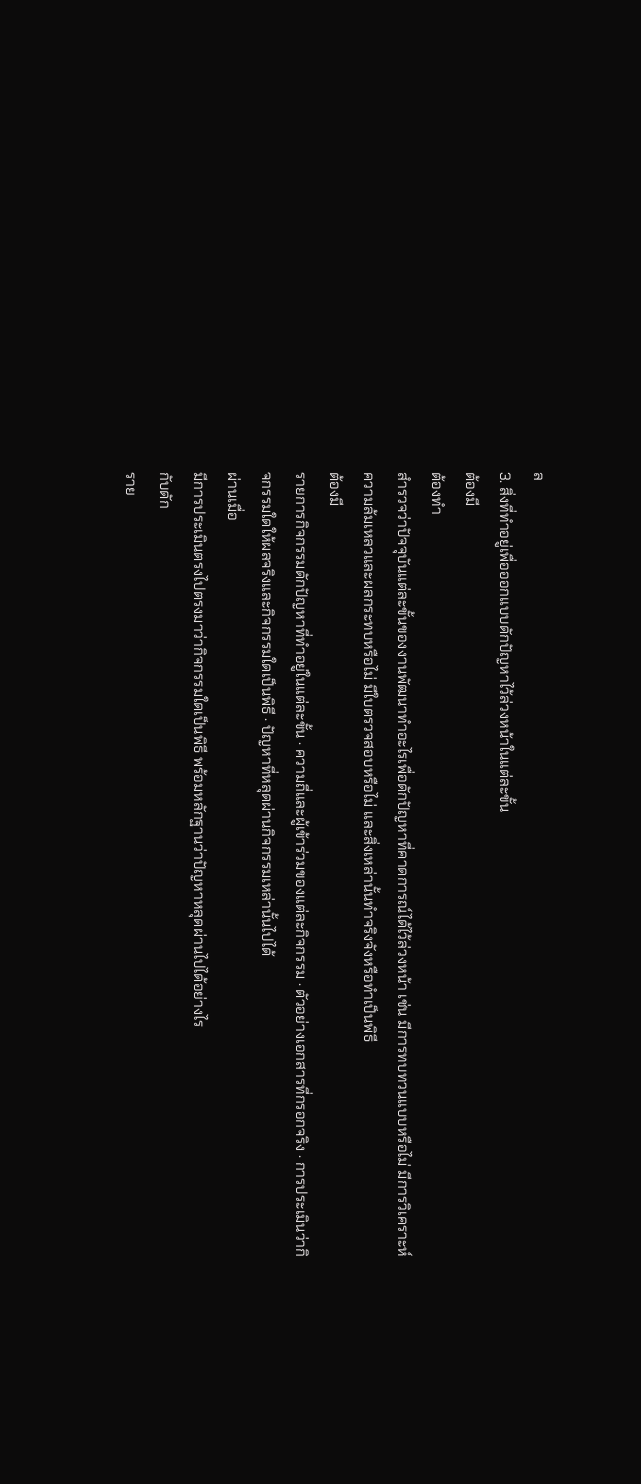ล
3. สิ่งที่ทำอยู่เพื่อออกแบบดักปัญหาไว้ล่วงหน้าในแต่ละขั้น
ต้องมี
ต้องทำ
สำรวจว่าปัจจุบันแต่ละขั้นของงานพัฒนาทำอะไรเพื่อดักปัญหาที่คาดการณ์ได้ไว้ล่วงหน้า เช่น มีการทบทวนแบบหรือไม่ มีการวิเคราะห์ความล้มเหลวและผลกระทบหรือไม่ มีใบตรวจสอบหรือไม่ และสิ่งเหล่านั้นทำจริงจังหรือทำเป็นพิธี
ต้องมี
รายการกิจกรรมดักปัญหาที่ทำอยู่ในแต่ละขั้น · ความถี่และผู้เข้าร่วมของแต่ละกิจกรรม · ตัวอย่างเอกสารที่กรอกจริง · การประเมินว่ากิจกรรมใดให้ผลจริงและกิจกรรมใดเป็นพิธี · ปัญหาที่หลุดผ่านกิจกรรมเหล่านั้นไปได้
ผ่านเมื่อ
มีการประเมินตรงไปตรงมาว่ากิจกรรมใดเป็นพิธี พร้อมหลักฐานว่าปัญหาหลุดผ่านไปได้อย่างไร
กับดัก
ราย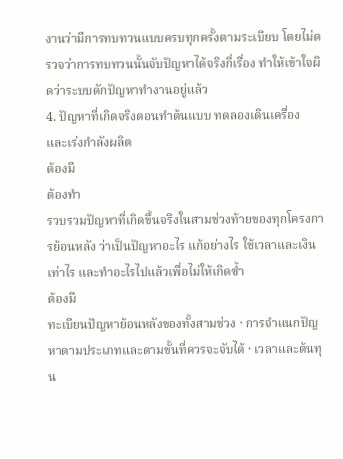งานว่ามีการทบทวนแบบครบทุกครั้งตามระเบียบ โดยไม่ตรวจว่าการทบทวนนั้นจับปัญหาได้จริงกี่เรื่อง ทำให้เข้าใจผิดว่าระบบดักปัญหาทำงานอยู่แล้ว
4. ปัญหาที่เกิดจริงตอนทำต้นแบบ ทดลองเดินเครื่อง และเร่งกำลังผลิต
ต้องมี
ต้องทำ
รวบรวมปัญหาที่เกิดขึ้นจริงในสามช่วงท้ายของทุกโครงการย้อนหลัง ว่าเป็นปัญหาอะไร แก้อย่างไร ใช้เวลาและเงินเท่าไร และทำอะไรไปแล้วเพื่อไม่ให้เกิดซ้ำ
ต้องมี
ทะเบียนปัญหาย้อนหลังของทั้งสามช่วง · การจำแนกปัญหาตามประเภทและตามขั้นที่ควรจะจับได้ · เวลาและต้นทุน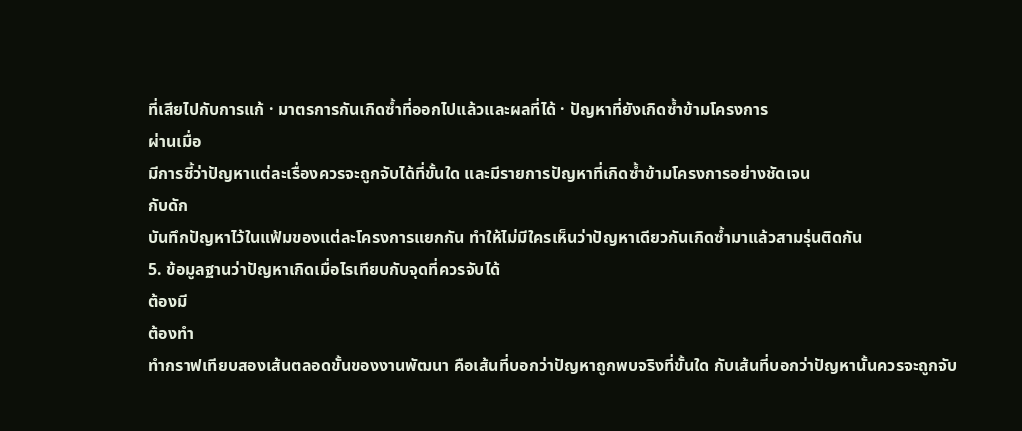ที่เสียไปกับการแก้ · มาตรการกันเกิดซ้ำที่ออกไปแล้วและผลที่ได้ · ปัญหาที่ยังเกิดซ้ำข้ามโครงการ
ผ่านเมื่อ
มีการชี้ว่าปัญหาแต่ละเรื่องควรจะถูกจับได้ที่ขั้นใด และมีรายการปัญหาที่เกิดซ้ำข้ามโครงการอย่างชัดเจน
กับดัก
บันทึกปัญหาไว้ในแฟ้มของแต่ละโครงการแยกกัน ทำให้ไม่มีใครเห็นว่าปัญหาเดียวกันเกิดซ้ำมาแล้วสามรุ่นติดกัน
5. ข้อมูลฐานว่าปัญหาเกิดเมื่อไรเทียบกับจุดที่ควรจับได้
ต้องมี
ต้องทำ
ทำกราฟเทียบสองเส้นตลอดขั้นของงานพัฒนา คือเส้นที่บอกว่าปัญหาถูกพบจริงที่ขั้นใด กับเส้นที่บอกว่าปัญหานั้นควรจะถูกจับ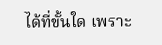ได้ที่ขั้นใด เพราะ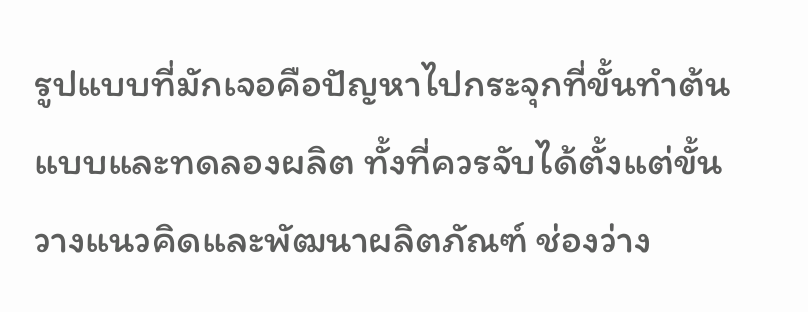รูปแบบที่มักเจอคือปัญหาไปกระจุกที่ขั้นทำต้นแบบและทดลองผลิต ทั้งที่ควรจับได้ตั้งแต่ขั้นวางแนวคิดและพัฒนาผลิตภัณฑ์ ช่องว่าง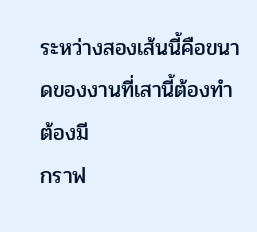ระหว่างสองเส้นนี้คือขนาดของงานที่เสานี้ต้องทำ
ต้องมี
กราฟ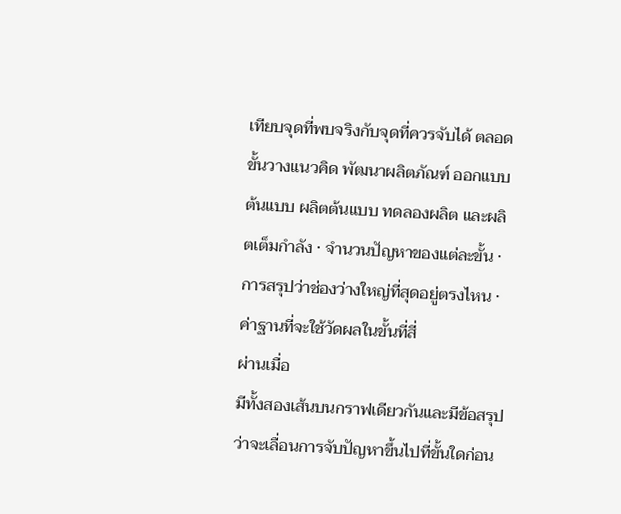เทียบจุดที่พบจริงกับจุดที่ควรจับได้ ตลอดขั้นวางแนวคิด พัฒนาผลิตภัณฑ์ ออกแบบต้นแบบ ผลิตต้นแบบ ทดลองผลิต และผลิตเต็มกำลัง · จำนวนปัญหาของแต่ละขั้น · การสรุปว่าช่องว่างใหญ่ที่สุดอยู่ตรงไหน · ค่าฐานที่จะใช้วัดผลในขั้นที่สี่
ผ่านเมื่อ
มีทั้งสองเส้นบนกราฟเดียวกันและมีข้อสรุปว่าจะเลื่อนการจับปัญหาขึ้นไปที่ขั้นใดก่อน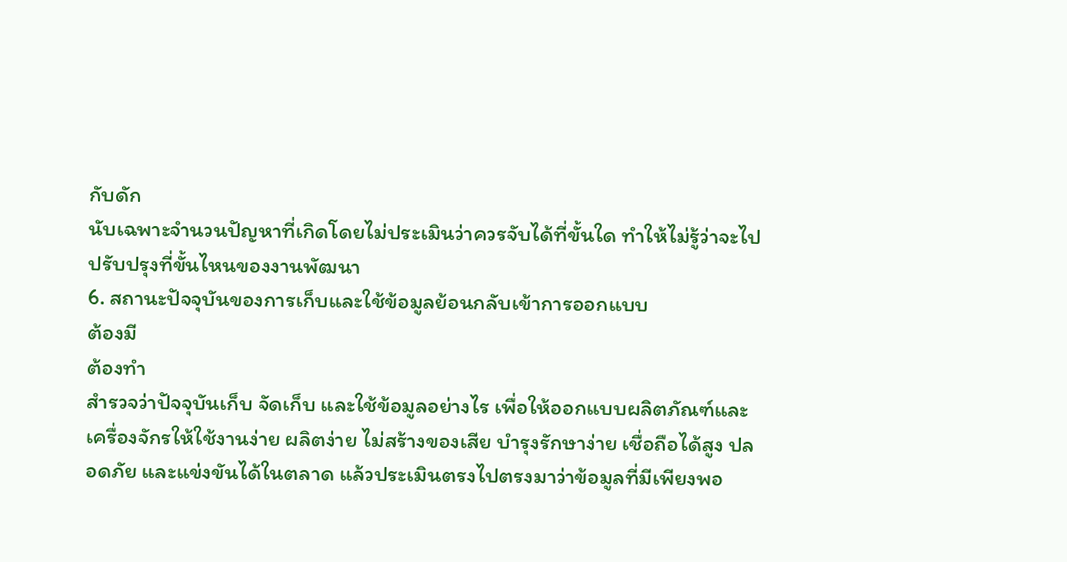กับดัก
นับเฉพาะจำนวนปัญหาที่เกิดโดยไม่ประเมินว่าควรจับได้ที่ขั้นใด ทำให้ไม่รู้ว่าจะไปปรับปรุงที่ขั้นไหนของงานพัฒนา
6. สถานะปัจจุบันของการเก็บและใช้ข้อมูลย้อนกลับเข้าการออกแบบ
ต้องมี
ต้องทำ
สำรวจว่าปัจจุบันเก็บ จัดเก็บ และใช้ข้อมูลอย่างไร เพื่อให้ออกแบบผลิตภัณฑ์และเครื่องจักรให้ใช้งานง่าย ผลิตง่าย ไม่สร้างของเสีย บำรุงรักษาง่าย เชื่อถือได้สูง ปลอดภัย และแข่งขันได้ในตลาด แล้วประเมินตรงไปตรงมาว่าข้อมูลที่มีเพียงพอ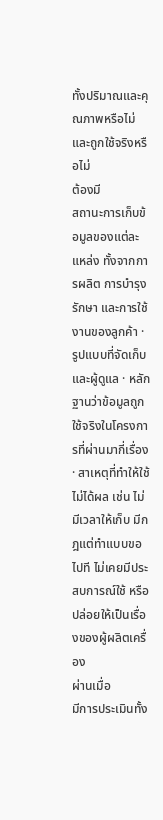ทั้งปริมาณและคุณภาพหรือไม่ และถูกใช้จริงหรือไม่
ต้องมี
สถานะการเก็บข้อมูลของแต่ละแหล่ง ทั้งจากการผลิต การบำรุงรักษา และการใช้งานของลูกค้า · รูปแบบที่จัดเก็บและผู้ดูแล · หลักฐานว่าข้อมูลถูกใช้จริงในโครงการที่ผ่านมากี่เรื่อง · สาเหตุที่ทำให้ใช้ไม่ได้ผล เช่น ไม่มีเวลาให้เก็บ มีกฎแต่ทำแบบขอไปที ไม่เคยมีประสบการณ์ใช้ หรือปล่อยให้เป็นเรื่องของผู้ผลิตเครื่อง
ผ่านเมื่อ
มีการประเมินทั้ง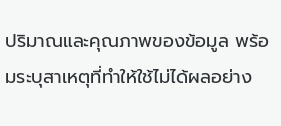ปริมาณและคุณภาพของข้อมูล พร้อมระบุสาเหตุที่ทำให้ใช้ไม่ได้ผลอย่าง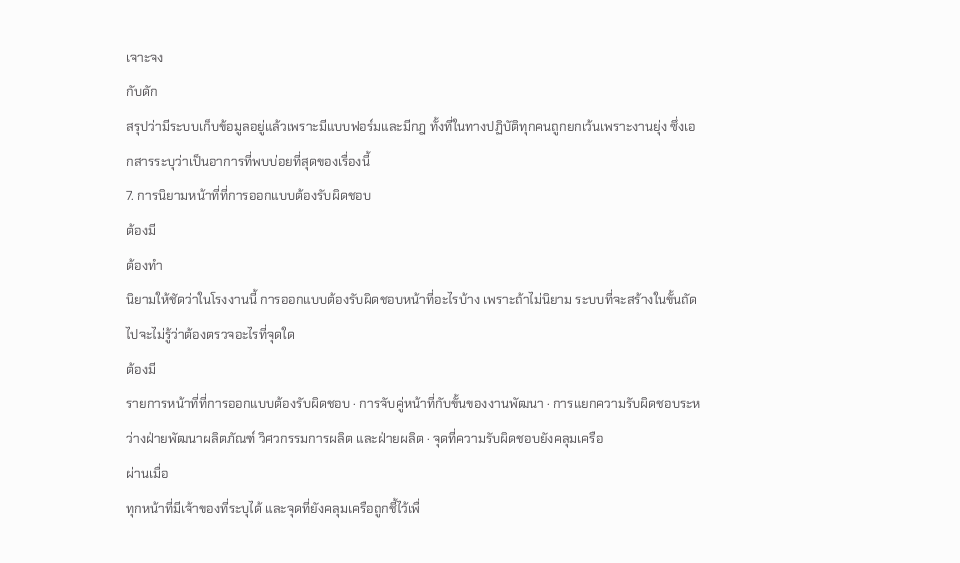เจาะจง
กับดัก
สรุปว่ามีระบบเก็บข้อมูลอยู่แล้วเพราะมีแบบฟอร์มและมีกฎ ทั้งที่ในทางปฏิบัติทุกคนถูกยกเว้นเพราะงานยุ่ง ซึ่งเอกสารระบุว่าเป็นอาการที่พบบ่อยที่สุดของเรื่องนี้
7. การนิยามหน้าที่ที่การออกแบบต้องรับผิดชอบ
ต้องมี
ต้องทำ
นิยามให้ชัดว่าในโรงงานนี้ การออกแบบต้องรับผิดชอบหน้าที่อะไรบ้าง เพราะถ้าไม่นิยาม ระบบที่จะสร้างในขั้นถัดไปจะไม่รู้ว่าต้องตรวจอะไรที่จุดใด
ต้องมี
รายการหน้าที่ที่การออกแบบต้องรับผิดชอบ · การจับคู่หน้าที่กับขั้นของงานพัฒนา · การแยกความรับผิดชอบระหว่างฝ่ายพัฒนาผลิตภัณฑ์ วิศวกรรมการผลิต และฝ่ายผลิต · จุดที่ความรับผิดชอบยังคลุมเครือ
ผ่านเมื่อ
ทุกหน้าที่มีเจ้าของที่ระบุได้ และจุดที่ยังคลุมเครือถูกชี้ไว้เพื่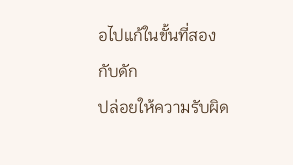อไปแก้ในขั้นที่สอง
กับดัก
ปล่อยให้ความรับผิด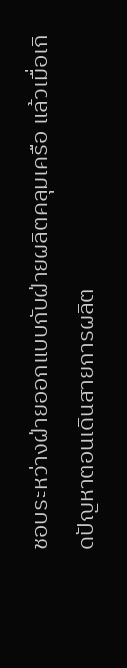ชอบระหว่างฝ่ายออกแบบกับฝ่ายผลิตคลุมเครือ แล้วเมื่อเกิดปัญหาตอนเดินสายการผลิต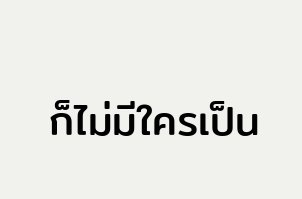ก็ไม่มีใครเป็น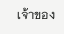เจ้าของ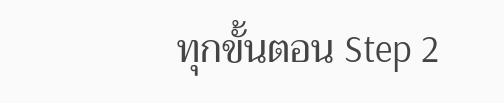ทุกขั้นตอน Step 2